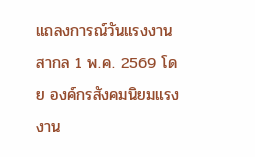แถลงการณ์วันแรงงานสากล 1 พ.ค. 2569 โดย องค์กรสังคมนิยมแรงงาน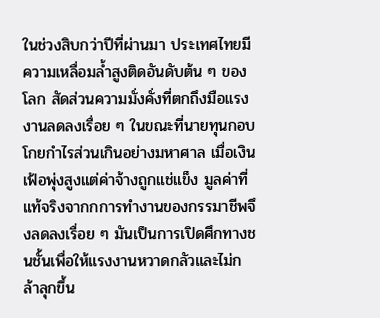ในช่วงสิบกว่าปีที่ผ่านมา ประเทศไทยมีความเหลื่อมล้ำสูงติดอันดับต้น ๆ ของโลก สัดส่วนความมั่งคั่งที่ตกถึงมือแรงงานลดลงเรื่อย ๆ ในขณะที่นายทุนกอบโกยกำไรส่วนเกินอย่างมหาศาล เมื่อเงินเฟ้อพุ่งสูงแต่ค่าจ้างถูกแช่แข็ง มูลค่าที่แท้จริงจากกการทำงานของกรรมาชีพจึงลดลงเรื่อย ๆ มันเป็นการเปิดศึกทางชนชั้นเพื่อให้แรงงานหวาดกลัวและไม่กล้าลุกขึ้น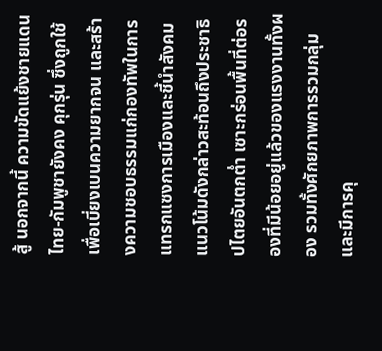สู้ นอกจากนี้ ความขัดแย้งชายแดนไทย-กัมพูชายังคง คุกรุ่น ซึ่งถูกใช้เพื่อเบี่ยงเบนความยากจน และสร้างความชอบธรรมแก่กองทัพในการแทรกแซงการเมืองและชี้นำสังคม
แนวโน้มดังกล่าวสะท้อนถึงประชาธิปไตยอันตกต่ำ เซาะกร่อนพื้นที่ต่อรองที่มีน้อยอยู่แล้วของแรงงานทั้งผอง รวมทั้งศักยภาพการรวมกลุ่ม และมีการคุ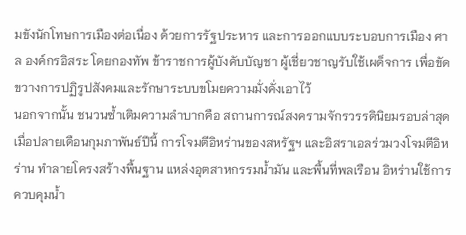มขังนักโทษการเมืองต่อเนื่อง ด้วยการรัฐประหาร และการออกแบบระบอบการเมือง ศาล องค์กรอิสระ โดยกองทัพ ข้าราชการผู้บังคับบัญชา ผู้เชี่ยวชาญรับใช้เผด็จการ เพื่อขัดขวางการปฏิรูปสังคมและรักษาระบบขโมยความมั่งคั่งเอาไว้
นอกจากนั้น ชนวนซ้ำเติมความลำบากคือ สถานการณ์สงครามจักรวรรดินิยมรอบล่าสุดเมื่อปลายเดือนกุมภาพันธ์ปีนี้ การโจมตีอิหร่านของสหรัฐฯ และอิสราเอลร่วมวงโจมตีอิหร่าน ทำลายโครงสร้างพื้นฐาน แหล่งอุตสาหกรรมน้ำมัน และพื้นที่พลเรือน อิหร่านใช้การควบคุมน้ำ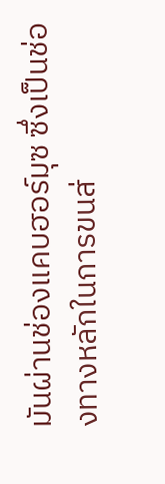มันผ่านช่องแคบฮอร์มุซ ซึ่งเป็นช่องทางหลักในการขนส่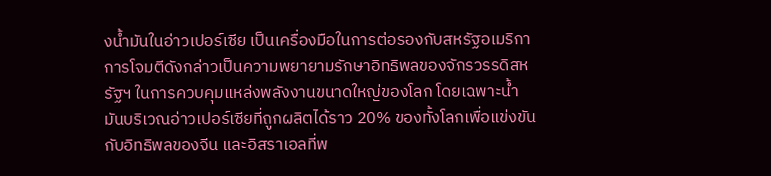งน้ำมันในอ่าวเปอร์เซีย เป็นเครื่องมือในการต่อรองกับสหรัฐอเมริกา
การโจมตีดังกล่าวเป็นความพยายามรักษาอิทธิพลของจักรวรรดิสหรัฐฯ ในการควบคุมแหล่งพลังงานขนาดใหญ่ของโลก โดยเฉพาะน้ำมันบริเวณอ่าวเปอร์เซียที่ถูกผลิตได้ราว 20% ของทั้งโลกเพื่อแข่งขันกับอิทธิพลของจีน และอิสราเอลที่พ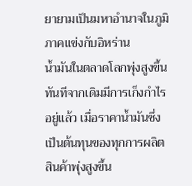ยายามเป็นมหาอำนาจในภูมิภาคแข่งกับอิหร่าน
น้ำมันในตลาดโลกพุ่งสูงขึ้นทันทีจากเดิมมีการเก็งกำไรอยู่แล้ว เมื่อราคาน้ำมันซึ่งเป็นต้นทุนของทุกการผลิตสินค้าพุ่งสูงขึ้น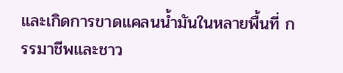และเกิดการขาดแคลนน้ำมันในหลายพื้นที่ กรรมาชีพและชาว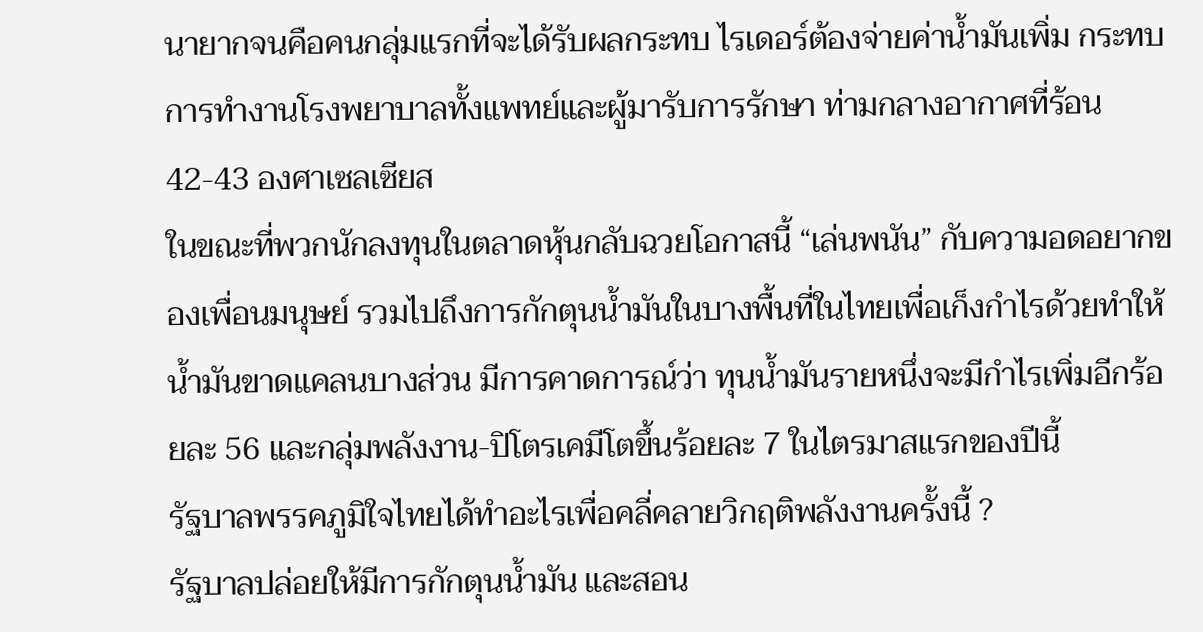นายากจนคือคนกลุ่มแรกที่จะได้รับผลกระทบ ไรเดอร์ต้องจ่ายค่าน้ำมันเพิ่ม กระทบการทำงานโรงพยาบาลทั้งแพทย์และผู้มารับการรักษา ท่ามกลางอากาศที่ร้อน 42-43 องศาเซลเซียส
ในขณะที่พวกนักลงทุนในตลาดหุ้นกลับฉวยโอกาสนี้ “เล่นพนัน” กับความอดอยากของเพื่อนมนุษย์ รวมไปถึงการกักตุนน้ำมันในบางพื้นที่ในไทยเพื่อเก็งกำไรด้วยทำให้น้ำมันขาดแคลนบางส่วน มีการคาดการณ์ว่า ทุนน้ำมันรายหนึ่งจะมีกำไรเพิ่มอีกร้อยละ 56 และกลุ่มพลังงาน-ปิโตรเคมีโตขึ้นร้อยละ 7 ในไตรมาสแรกของปีนี้
รัฐบาลพรรคภูมิใจไทยได้ทำอะไรเพื่อคลี่คลายวิกฤติพลังงานครั้งนี้ ?
รัฐบาลปล่อยให้มีการกักตุนน้ำมัน และสอน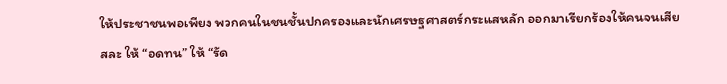ให้ประชาชนพอเพียง พวกคนในชนชั้นปกครองและนักเศรษฐศาสตร์กระแสหลัก ออกมาเรียกร้องให้คนจนเสียสละ ให้ “อดทน” ให้ “รัด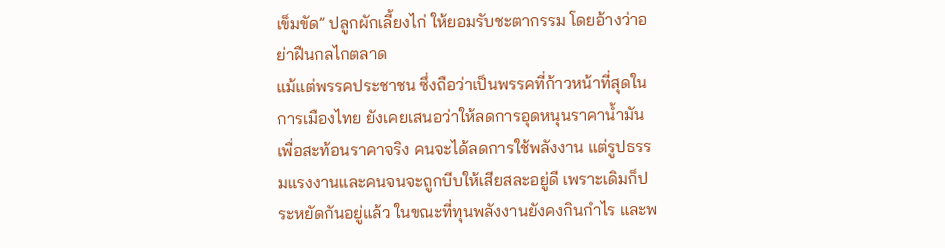เข็มขัด” ปลูกผักเลี้ยงไก่ ให้ยอมรับชะตากรรม โดยอ้างว่าอย่าฝืนกลไกตลาด
แม้แต่พรรคประชาชน ซึ่งถือว่าเป็นพรรคที่ก้าวหน้าที่สุดในการเมืองไทย ยังเคยเสนอว่าให้ลดการอุดหนุนราคาน้ำมัน เพื่อสะท้อนราคาจริง คนจะได้ลดการใช้พลังงาน แต่รูปธรรมแรงงานและคนจนจะถูกบีบให้เสียสละอยู่ดี เพราะเดิมก็ประหยัดกันอยู่แล้ว ในขณะที่ทุนพลังงานยังคงกินกำไร และพ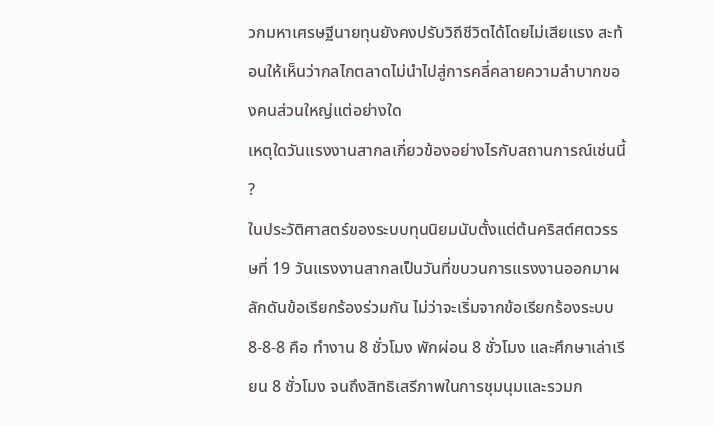วกมหาเศรษฐีนายทุนยังคงปรับวิถีชีวิตได้โดยไม่เสียแรง สะท้อนให้เห็นว่ากลไกตลาดไม่นำไปสู่การคลี่คลายความลำบากของคนส่วนใหญ่แต่อย่างใด
เหตุใดวันแรงงานสากลเกี่ยวข้องอย่างไรกับสถานการณ์เช่นนี้ ?
ในประวัติศาสตร์ของระบบทุนนิยมนับตั้งแต่ต้นคริสต์ศตวรรษที่ 19 วันแรงงานสากลเป็นวันที่ขบวนการแรงงานออกมาผลักดันข้อเรียกร้องร่วมกัน ไม่ว่าจะเริ่มจากข้อเรียกร้องระบบ 8-8-8 คือ ทำงาน 8 ชั่วโมง พักผ่อน 8 ชั่วโมง และศึกษาเล่าเรียน 8 ชั่วโมง จนถึงสิทธิเสรีภาพในการชุมนุมและรวมก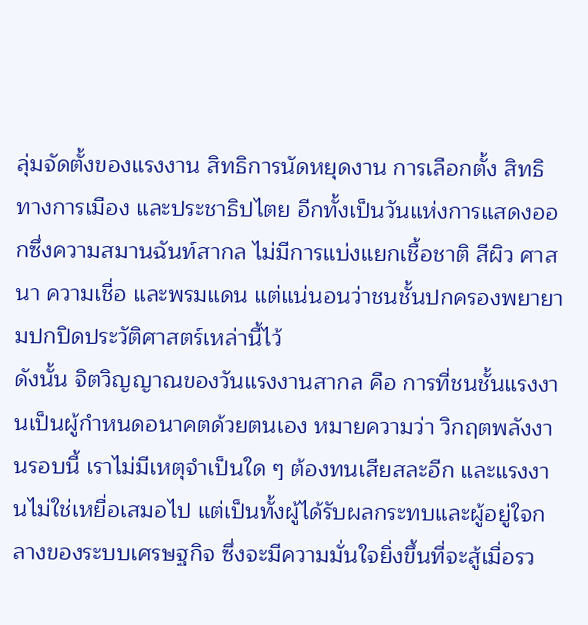ลุ่มจัดตั้งของแรงงาน สิทธิการนัดหยุดงาน การเลือกตั้ง สิทธิทางการเมือง และประชาธิปไตย อีกทั้งเป็นวันแห่งการแสดงออกซึ่งความสมานฉันท์สากล ไม่มีการแบ่งแยกเชื้อชาติ สีผิว ศาสนา ความเชื่อ และพรมแดน แต่แน่นอนว่าชนชั้นปกครองพยายามปกปิดประวัติศาสตร์เหล่านี้ไว้
ดังนั้น จิตวิญญาณของวันแรงงานสากล คือ การที่ชนชั้นแรงงานเป็นผู้กำหนดอนาคตด้วยตนเอง หมายความว่า วิกฤตพลังงานรอบนี้ เราไม่มีเหตุจำเป็นใด ๆ ต้องทนเสียสละอีก และแรงงานไม่ใช่เหยื่อเสมอไป แต่เป็นทั้งผู้ได้รับผลกระทบและผู้อยู่ใจกลางของระบบเศรษฐกิจ ซึ่งจะมีความมั่นใจยิ่งขึ้นที่จะสู้เมื่อรว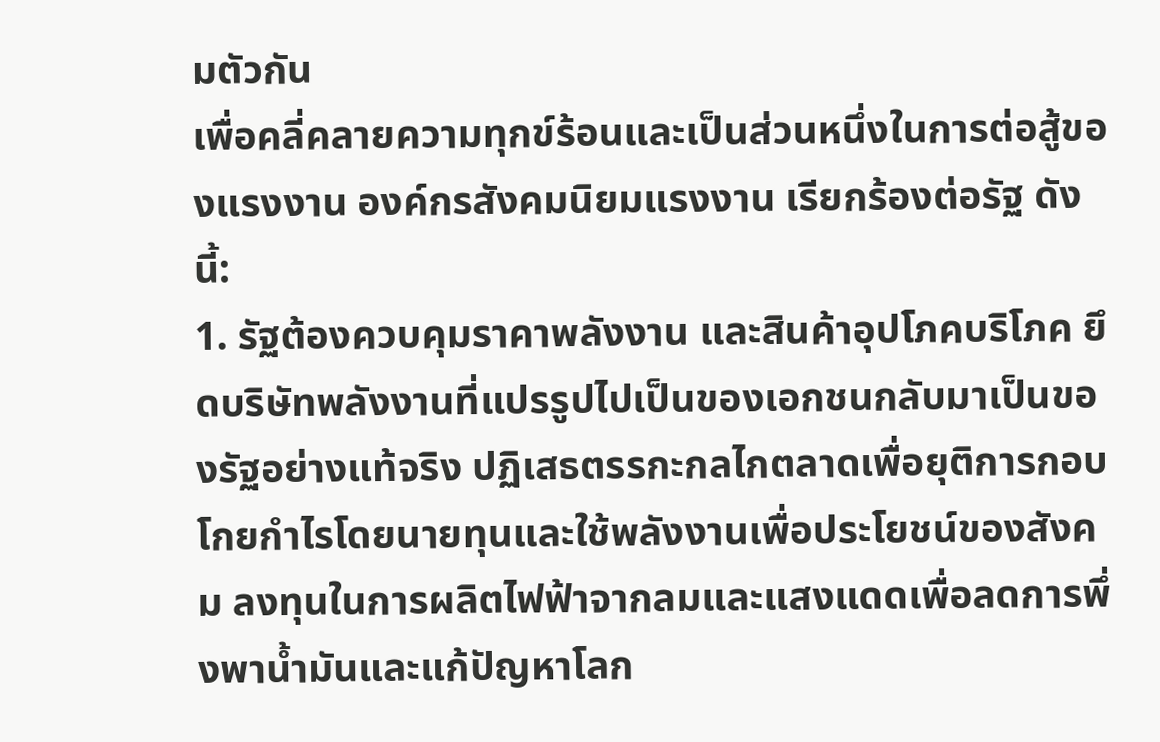มตัวกัน
เพื่อคลี่คลายความทุกข์ร้อนและเป็นส่วนหนึ่งในการต่อสู้ของแรงงาน องค์กรสังคมนิยมแรงงาน เรียกร้องต่อรัฐ ดังนี้:
1. รัฐต้องควบคุมราคาพลังงาน และสินค้าอุปโภคบริโภค ยึดบริษัทพลังงานที่แปรรูปไปเป็นของเอกชนกลับมาเป็นของรัฐอย่างแท้จริง ปฏิเสธตรรกะกลไกตลาดเพื่อยุติการกอบโกยกำไรโดยนายทุนและใช้พลังงานเพื่อประโยชน์ของสังคม ลงทุนในการผลิตไฟฟ้าจากลมและแสงแดดเพื่อลดการพึ่งพาน้ำมันและแก้ปัญหาโลก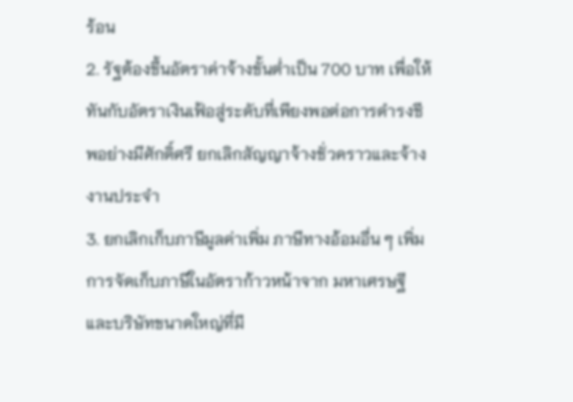ร้อน
2. รัฐต้องขึ้นอัตราค่าจ้างขั้นต่ำเป็น 700 บาท เพื่อให้ทันกับอัตราเงินเฟ้อสู่ระดับที่เพียงพอต่อการดำรงชีพอย่างมีศักดิ์ศรี ยกเลิกสัญญาจ้างชั่วคราวและจ้างงานประจำ
3. ยกเลิกเก็บภาษีมูลค่าเพิ่ม ภาษีทางอ้อมอื่น ๆ เพิ่มการจัดเก็บภาษีในอัตราก้าวหน้าจาก มหาเศรษฐีและบริษัทขนาดใหญ่ที่มี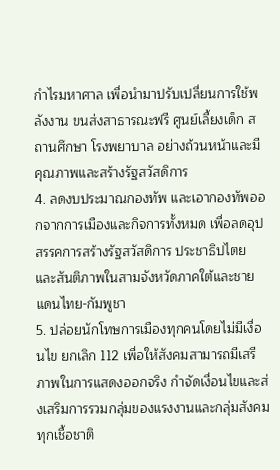กำไรมหาศาล เพื่อนำมาปรับเปลี่ยนการใช้พลังงาน ขนส่งสาธารณะฟรี ศูนย์เลี้ยงเด็ก สถานศึกษา โรงพยาบาล อย่างถ้วนหน้าและมีคุณภาพและสร้างรัฐสวัสดิการ
4. ลดงบประมาณกองทัพ และเอากองทัพออกจากการเมืองและกิจการทั้งหมด เพื่อลดอุปสรรคการสร้างรัฐสวัสดิการ ประชาธิปไตย และสันติภาพในสามจังหวัดภาคใต้และชายแดนไทย-กัมพูชา
5. ปล่อยนักโทษการเมืองทุกคนโดยไม่มีเงื่อนไข ยกเลิก 112 เพื่อให้สังคมสามารถมีเสรีภาพในการแสดงออกจริง กำจัดเงื่อนไขและส่งเสริมการรวมกลุ่มของแรงงานและกลุ่มสังคมทุกเชื้อชาติ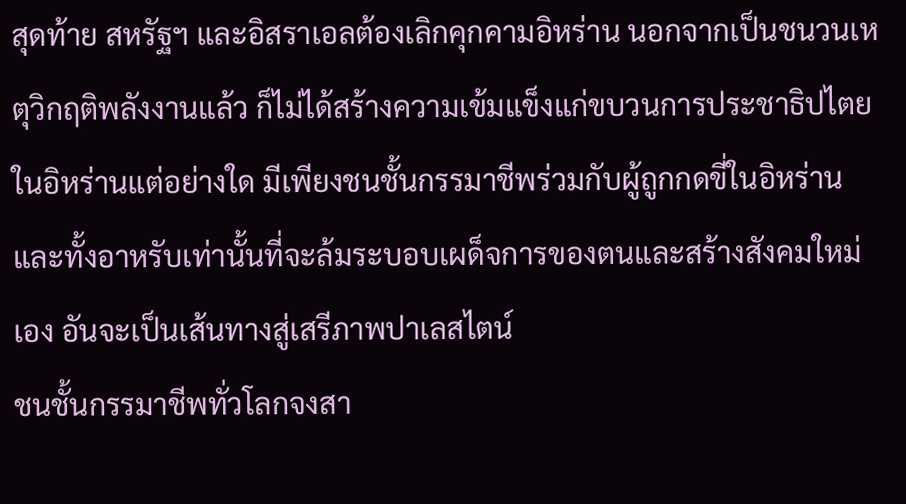สุดท้าย สหรัฐฯ และอิสราเอลต้องเลิกคุกคามอิหร่าน นอกจากเป็นชนวนเหตุวิกฤติพลังงานแล้ว ก็ไม่ได้สร้างความเข้มแข็งแก่ขบวนการประชาธิปไตยในอิหร่านแต่อย่างใด มีเพียงชนชั้นกรรมาชีพร่วมกับผู้ถูกกดขี่ในอิหร่านและทั้งอาหรับเท่านั้นที่จะล้มระบอบเผด็จการของตนและสร้างสังคมใหม่เอง อันจะเป็นเส้นทางสู่เสรีภาพปาเลสไตน์
ชนชั้นกรรมาชีพทั่วโลกจงสา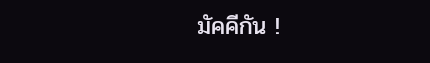มัคคีกัน !